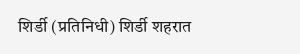शिर्डी (प्रतिनिधी) शिर्डी शहरात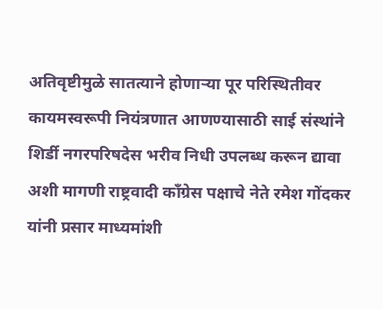अतिवृष्टीमुळे सातत्याने होणाऱ्या पूर परिस्थितीवर कायमस्वरूपी नियंत्रणात आणण्यासाठी साई संस्थांने शिर्डी नगरपरिषदेस भरीव निधी उपलब्ध करून द्यावा अशी मागणी राष्ट्रवादी काँग्रेस पक्षाचे नेते रमेश गोंदकर यांनी प्रसार माध्यमांशी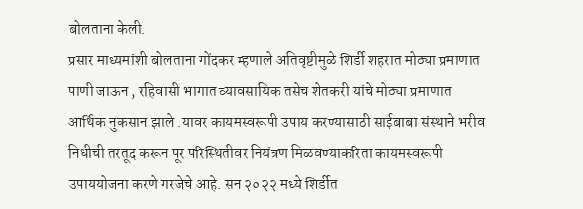बोलताना केली.
प्रसार माध्यमांशी बोलताना गोंदकर म्हणाले अतिवृष्टीमुळे शिर्डी शहरात मोठ्या प्रमाणात पाणी जाऊन , रहिवासी भागात व्यावसायिक तसेच शेतकरी यांचे मोठ्या प्रमाणात आर्थिक नुकसान झाले .यावर कायमस्वरूपी उपाय करण्यासाठी साईबाबा संस्थाने भरीव निधीची तरतूद करून पूर परिस्थितीवर नियंत्रण मिळवण्याकरिता कायमस्वरूपी उपाययोजना करणे गरजेचे आहे. सन २०२२ मध्ये शिर्डीत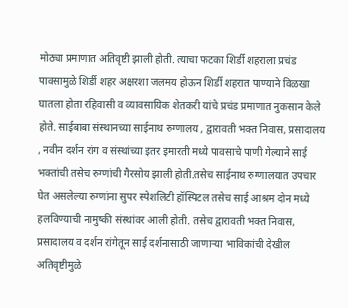मोठ्या प्रमाणात अतिवृष्टी झाली होती. त्याचा फटका शिर्डी शहराला प्रचंड पावसामुळे शिर्डी शहर अक्षरशा जलमय होऊन शिर्डी शहरात पाण्याने विळखा घातला होता रहिवासी व व्यावसायिक शेतकरी यांचे प्रचंड प्रमाणात नुकसान केले होते. साईबाबा संस्थानच्या साईनाथ रुग्णालय , द्वारावती भक्त निवास, प्रसादालय , नवीन दर्शन रांग व संस्थांच्या इतर इमारती मध्ये पावसाचे पाणी गेल्याने साई भक्तांची तसेच रुग्णांची गैरसोय झाली होती.तसेच साईनाथ रुग्णालयात उपचार घेत असलेल्या रुग्णांना सुपर स्पेशलिटी हॉस्पिटल तसेच साई आश्रम दोन मध्ये हलविण्याची नामुष्की संस्थांवर आली होती. तसेच द्वारावती भक्त निवास, प्रसादालय व दर्शन रांगेतून साई दर्शनासाठी जाणाऱ्या भाविकांची देखील अतिवृष्टीमुळे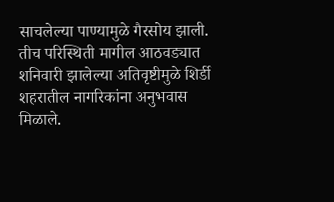साचलेल्या पाण्यामुळे गैरसोय झाली. तीच परिस्थिती मागील आठवड्यात शनिवारी झालेल्या अतिवृष्टीमुळे शिर्डी शहरातील नागरिकांना अनुभवास मिळाले.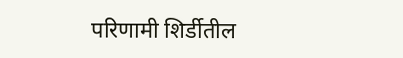परिणामी शिर्डीतील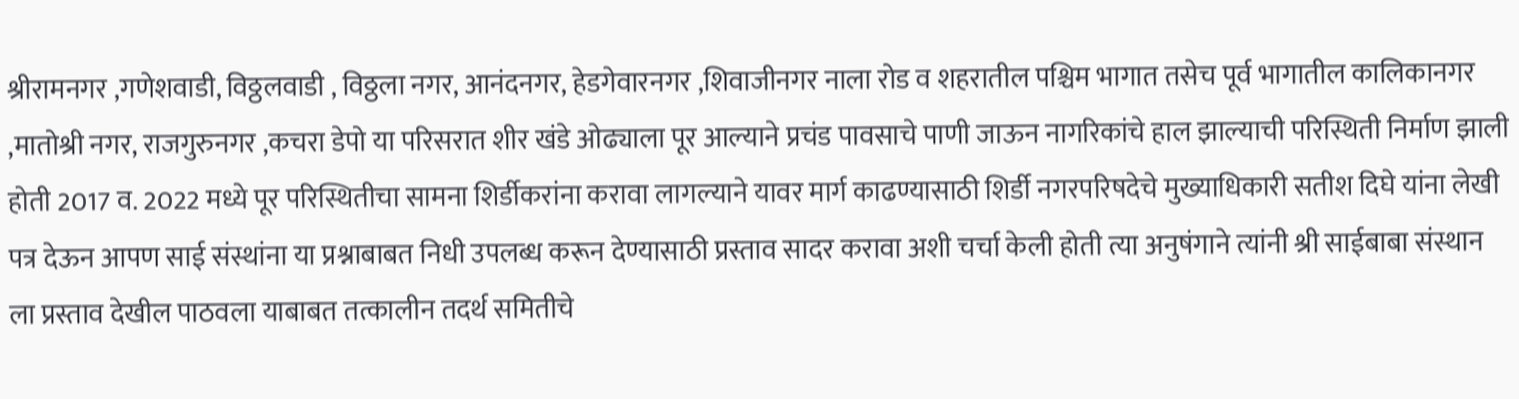श्रीरामनगर ,गणेशवाडी, विठ्ठलवाडी , विठ्ठला नगर, आनंदनगर, हेडगेवारनगर ,शिवाजीनगर नाला रोड व शहरातील पश्चिम भागात तसेच पूर्व भागातील कालिकानगर ,मातोश्री नगर, राजगुरुनगर ,कचरा डेपो या परिसरात शीर खंडे ओढ्याला पूर आल्याने प्रचंड पावसाचे पाणी जाऊन नागरिकांचे हाल झाल्याची परिस्थिती निर्माण झाली होती 2017 व. 2022 मध्ये पूर परिस्थितीचा सामना शिर्डीकरांना करावा लागल्याने यावर मार्ग काढण्यासाठी शिर्डी नगरपरिषदेचे मुख्याधिकारी सतीश दिघे यांना लेखी पत्र देऊन आपण साई संस्थांना या प्रश्नाबाबत निधी उपलब्ध करून देण्यासाठी प्रस्ताव सादर करावा अशी चर्चा केली होती त्या अनुषंगाने त्यांनी श्री साईबाबा संस्थान ला प्रस्ताव देखील पाठवला याबाबत तत्कालीन तदर्थ समितीचे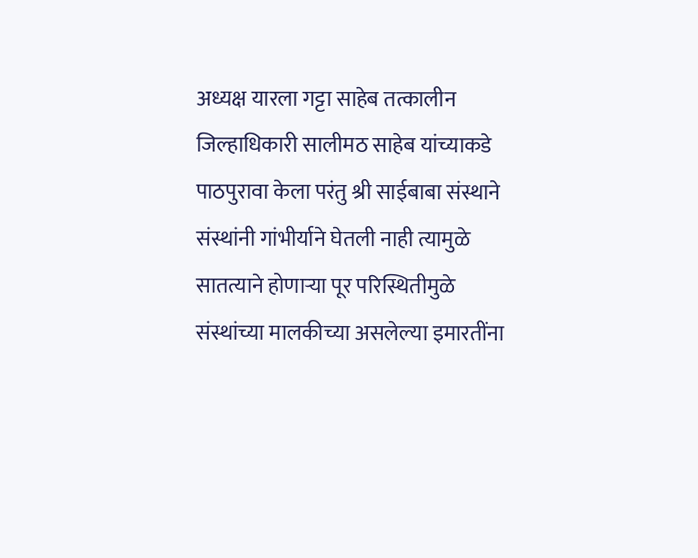अध्यक्ष यारला गट्टा साहेब तत्कालीन जिल्हाधिकारी सालीमठ साहेब यांच्याकडे पाठपुरावा केला परंतु श्री साईबाबा संस्थाने संस्थांनी गांभीर्याने घेतली नाही त्यामुळे सातत्याने होणाऱ्या पूर परिस्थितीमुळे संस्थांच्या मालकीच्या असलेल्या इमारतींना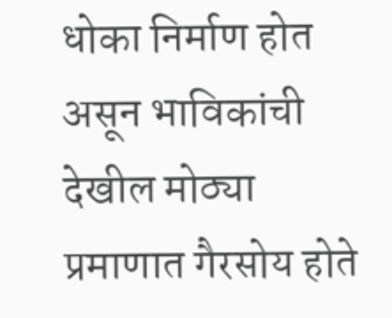धोका निर्माण होत असून भाविकांची देखील मोठ्या प्रमाणात गैरसोय होते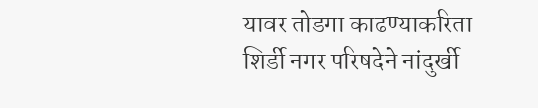यावर तोडगा काढण्याकरिता शिर्डी नगर परिषदेने नांदुर्खी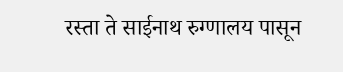रस्ता ते साईनाथ रुग्णालय पासून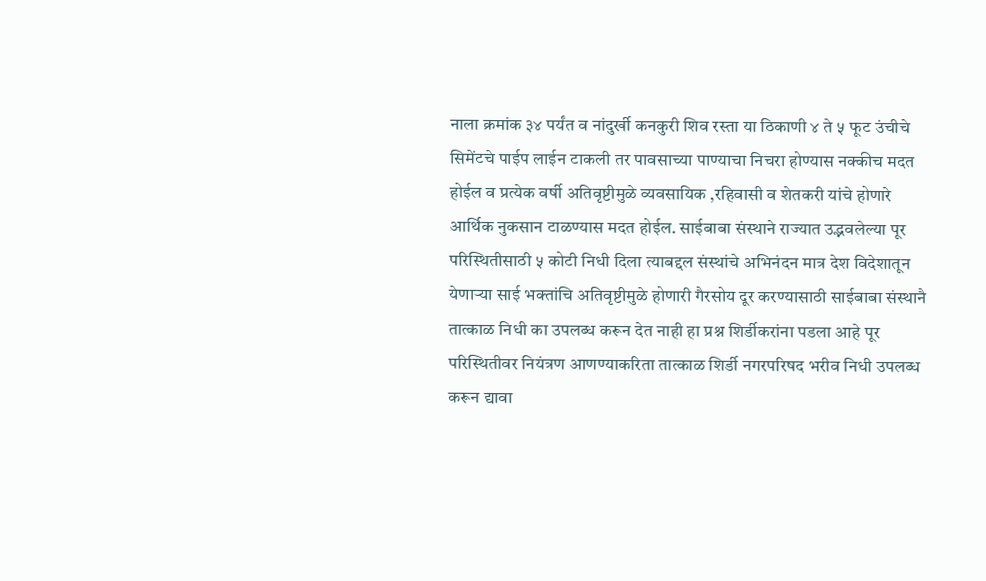नाला क्रमांक ३४ पर्यंत व नांदुर्खी कनकुरी शिव रस्ता या ठिकाणी ४ ते ५ फूट उंचीचे सिमेंटचे पाईप लाईन टाकली तर पावसाच्या पाण्याचा निचरा होण्यास नक्कीच मदत होईल व प्रत्येक वर्षी अतिवृष्टीमुळे व्यवसायिक ,रहिवासी व शेतकरी यांचे होणारे आर्थिक नुकसान टाळण्यास मदत होईल. साईबाबा संस्थाने राज्यात उद्भवलेल्या पूर परिस्थितीसाठी ५ कोटी निधी दिला त्याबद्दल संस्थांचे अभिनंदन मात्र देश विदेशातून येणाऱ्या साई भक्तांचि अतिवृष्टीमुळे होणारी गैरसोय दूर करण्यासाठी साईबाबा संस्थानै तात्काळ निधी का उपलब्ध करून देत नाही हा प्रश्न शिर्डीकरांना पडला आहे पूर परिस्थितीवर नियंत्रण आणण्याकरिता तात्काळ शिर्डी नगरपरिषद भरीव निधी उपलब्ध करून द्यावा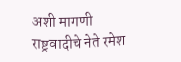अशी मागणी राष्ट्रवादीचे नेते रमेश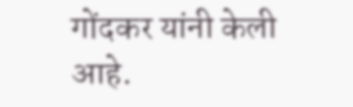गोंदकर यांनी केली आहे.